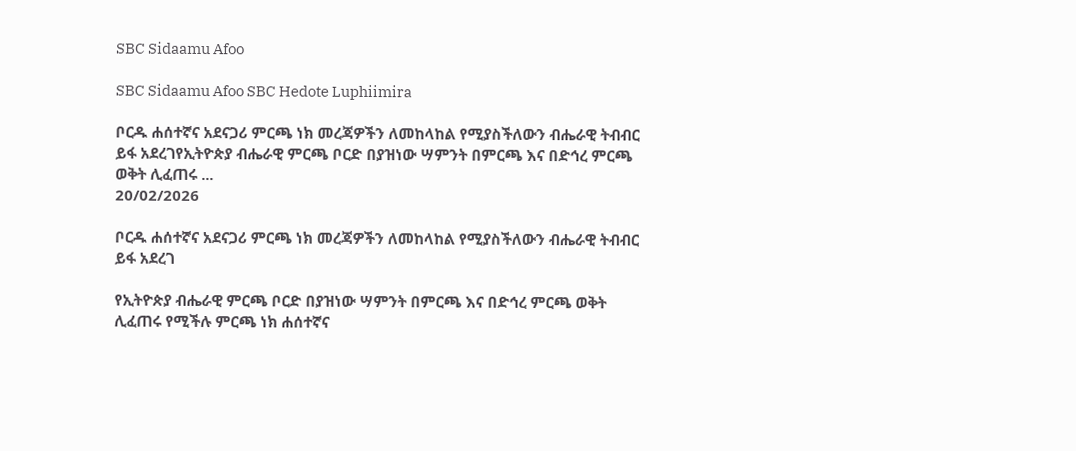SBC Sidaamu Afoo

SBC Sidaamu Afoo SBC Hedote Luphiimira

ቦርዱ ሐሰተኛና አደናጋሪ ምርጫ ነክ መረጃዎችን ለመከላከል የሚያስችለውን ብሔራዊ ትብብር ይፋ አደረገየኢትዮጵያ ብሔራዊ ምርጫ ቦርድ በያዝነው ሣምንት በምርጫ እና በድኅረ ምርጫ ወቅት ሊፈጠሩ ...
20/02/2026

ቦርዱ ሐሰተኛና አደናጋሪ ምርጫ ነክ መረጃዎችን ለመከላከል የሚያስችለውን ብሔራዊ ትብብር ይፋ አደረገ

የኢትዮጵያ ብሔራዊ ምርጫ ቦርድ በያዝነው ሣምንት በምርጫ እና በድኅረ ምርጫ ወቅት ሊፈጠሩ የሚችሉ ምርጫ ነክ ሐሰተኛና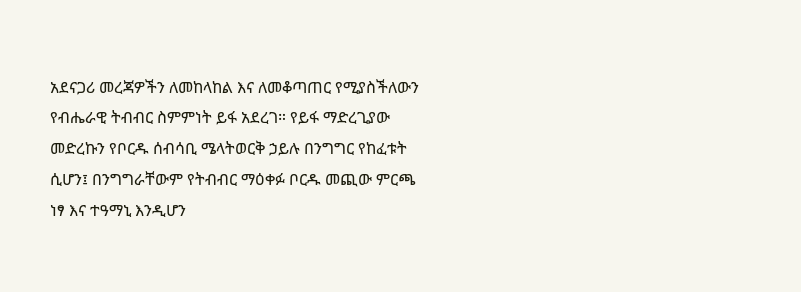አደናጋሪ መረጃዎችን ለመከላከል እና ለመቆጣጠር የሚያስችለውን የብሔራዊ ትብብር ስምምነት ይፋ አደረገ። የይፋ ማድረጊያው መድረኩን የቦርዱ ሰብሳቢ ሜላትወርቅ ኃይሉ በንግግር የከፈቱት ሲሆን፤ በንግግራቸውም የትብብር ማዕቀፉ ቦርዱ መጪው ምርጫ ነፃ እና ተዓማኒ እንዲሆን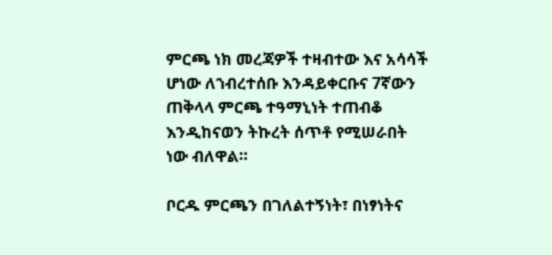ምርጫ ነክ መረጃዎች ተዛብተው እና አሳሳች ሆነው ለኀብረተሰቡ እንዳይቀርቡና 7ኛውን ጠቅላላ ምርጫ ተዓማኒነት ተጠብቆ እንዲከናወን ትኩረት ሰጥቶ የሚሠራበት ነው ብለዋል።

ቦርዱ ምርጫን በገለልተኝነት፣ በነፃነትና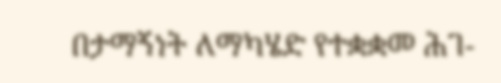በታማኝነት ለማካሄድ የተቋቋመ ሕገ-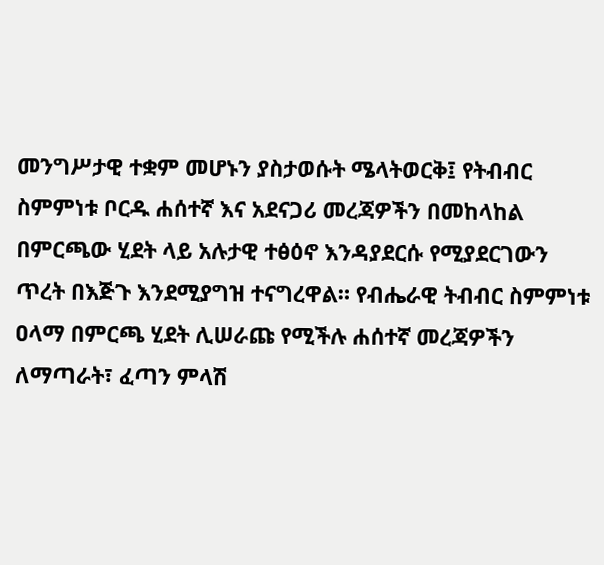መንግሥታዊ ተቋም መሆኑን ያስታወሱት ሜላትወርቅ፤ የትብብር ስምምነቱ ቦርዱ ሐሰተኛ እና አደናጋሪ መረጃዎችን በመከላከል በምርጫው ሂደት ላይ አሉታዊ ተፅዕኖ እንዳያደርሱ የሚያደርገውን ጥረት በእጅጉ እንደሚያግዝ ተናግረዋል። የብሔራዊ ትብብር ስምምነቱ ዐላማ በምርጫ ሂደት ሊሠራጩ የሚችሉ ሐሰተኛ መረጃዎችን ለማጣራት፣ ፈጣን ምላሽ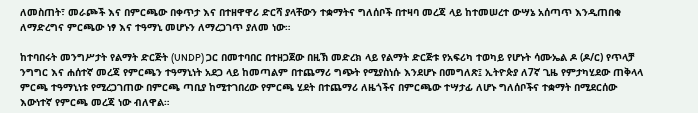ለመስጠት፣ መራጮች እና በምርጫው በቀጥታ እና በተዘዋዋሪ ድርሻ ያላቸውን ተቋማትና ግለሰቦች በተዛባ መረጃ ላይ ከተመሠረተ ውሣኔ አሰጣጥ እንዲጠበቁ ለማድረግና ምርጫው ነፃ እና ተዓማኒ መሆኑን ለማረጋገጥ ያለመ ነው።

ከተባበሩት መንግሥታት የልማት ድርጅት (UNDP) ጋር በመተባበር በተዘጋጀው በዚኽ መድረክ ላይ የልማት ድርጅቱ የአፍሪካ ተወካይ የሆኑት ሳሙኤል ዶ (ዶ/ር) የጥላቻ ንግግር እና ሐሰተኛ መረጃ የምርጫን ተዓማኒነት አደጋ ላይ ከመጣልም በተጨማሪ ግጭት የሚያስነሱ እንደሆኑ በመግለጽ፤ ኢትዮጵያ ለ7ኛ ጊዜ የምታካሂደው ጠቅላላ ምርጫ ተዓማኒነቱ የሚረጋገጠው በምርጫ ጣቢያ ከሚተገበረው የምርጫ ሂደት በተጨማሪ ለዜጎችና በምርጫው ተሣታፊ ለሆኑ ግለሰቦችና ተቋማት በሚደርሰው እውነተኛ የምርጫ መረጃ ነው ብለዋል።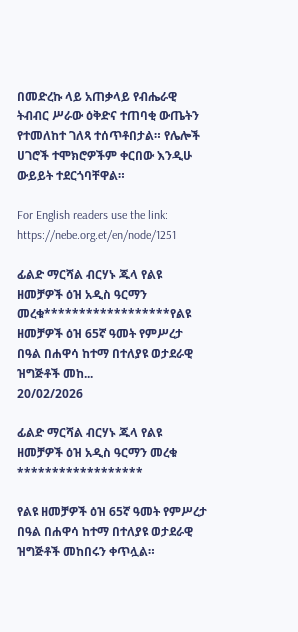በመድረኩ ላይ አጠቃላይ የብሔራዊ ትብብር ሥራው ዕቅድና ተጠባቂ ውጤትን የተመለከተ ገለጻ ተሰጥቶበታል። የሌሎች ሀገሮች ተሞክሮዎችም ቀርበው እንዲሁ ውይይት ተደርጎባቸዋል።

For English readers use the link: https://nebe.org.et/en/node/1251

ፊልድ ማርሻል ብርሃኑ ጁላ የልዩ ዘመቻዎች ዕዝ አዲስ ዓርማን መረቁ******************የልዩ ዘመቻዎች ዕዝ 65ኛ ዓመት የምሥረታ በዓል በሐዋሳ ከተማ በተለያዩ ወታደራዊ ዝግጅቶች መከ...
20/02/2026

ፊልድ ማርሻል ብርሃኑ ጁላ የልዩ ዘመቻዎች ዕዝ አዲስ ዓርማን መረቁ
******************

የልዩ ዘመቻዎች ዕዝ 65ኛ ዓመት የምሥረታ በዓል በሐዋሳ ከተማ በተለያዩ ወታደራዊ ዝግጅቶች መከበሩን ቀጥሏል።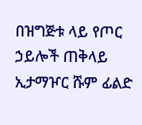በዝግጅቱ ላይ የጦር ኃይሎች ጠቅላይ ኢታማዦር ሹም ፊልድ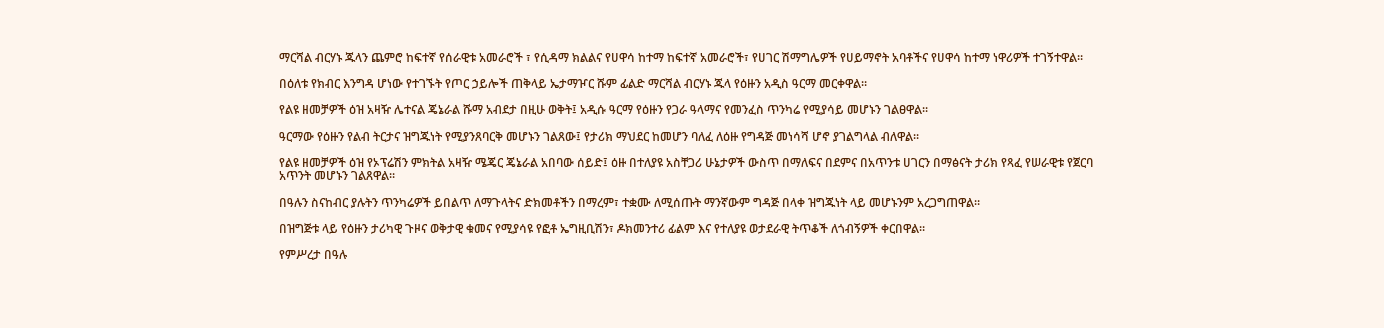ማርሻል ብርሃኑ ጁላን ጨምሮ ከፍተኛ የሰራዊቱ አመራሮች ፣ የሲዳማ ክልልና የሀዋሳ ከተማ ከፍተኛ አመራሮች፣ የሀገር ሽማግሌዎች የሀይማኖት አባቶችና የሀዋሳ ከተማ ነዋሪዎች ተገኝተዋል።

በዕለቱ የክብር እንግዳ ሆነው የተገኙት የጦር ኃይሎች ጠቅላይ ኤታማዦር ሹም ፊልድ ማርሻል ብርሃኑ ጁላ የዕዙን አዲስ ዓርማ መርቀዋል።

የልዩ ዘመቻዎች ዕዝ አዛዥ ሌተናል ጄኔራል ሹማ አብደታ በዚሁ ወቅት፤ አዲሱ ዓርማ የዕዙን የጋራ ዓላማና የመንፈስ ጥንካሬ የሚያሳይ መሆኑን ገልፀዋል፡፡

ዓርማው የዕዙን የልብ ትርታና ዝግጁነት የሚያንጸባርቅ መሆኑን ገልጸው፤ የታሪክ ማህደር ከመሆን ባለፈ ለዕዙ የግዳጅ መነሳሻ ሆኖ ያገልግላል ብለዋል፡፡

የልዩ ዘመቻዎች ዕዝ የኦፕሬሽን ምክትል አዛዥ ሜጄር ጄኔራል አበባው ሰይድ፤ ዕዙ በተለያዩ አስቸጋሪ ሁኔታዎች ውስጥ በማለፍና በደምና በአጥንቱ ሀገርን በማፅናት ታሪክ የጻፈ የሠራዊቱ የጀርባ አጥንት መሆኑን ገልጸዋል።

በዓሉን ስናከብር ያሉትን ጥንካሬዎች ይበልጥ ለማጉላትና ድክመቶችን በማረም፣ ተቋሙ ለሚሰጡት ማንኛውም ግዳጅ በላቀ ዝግጁነት ላይ መሆኑንም አረጋግጠዋል።

በዝግጅቱ ላይ የዕዙን ታሪካዊ ጉዞና ወቅታዊ ቁመና የሚያሳዩ የፎቶ ኤግዚቢሽን፣ ዶክመንተሪ ፊልም እና የተለያዩ ወታደራዊ ትጥቆች ለጎብኝዎች ቀርበዋል።

የምሥረታ በዓሉ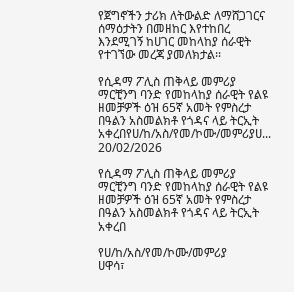የጀግኖችን ታሪክ ለትውልድ ለማሸጋገርና ሰማዕታትን በመዘከር እየተከበረ እንደሚገኝ ከሀገር መከላከያ ሰራዊት የተገኘው መረጃ ያመለክታል፡፡

የሲዳማ ፖሊስ ጠቅላይ መምሪያ ማርቺንግ ባንድ የመከላከያ ሰራዊት የልዩ ዘመቻዎች ዕዝ 65ኛ አመት የምስረታ በዓልን አስመልክቶ የጎዳና ላይ ትርኢት አቀረበየሀ/ከ/አስ/የመ/ኮሙ/መምሪያሀ...
20/02/2026

የሲዳማ ፖሊስ ጠቅላይ መምሪያ ማርቺንግ ባንድ የመከላከያ ሰራዊት የልዩ ዘመቻዎች ዕዝ 65ኛ አመት የምስረታ በዓልን አስመልክቶ የጎዳና ላይ ትርኢት አቀረበ

የሀ/ከ/አስ/የመ/ኮሙ/መምሪያ
ሀዋሳ፣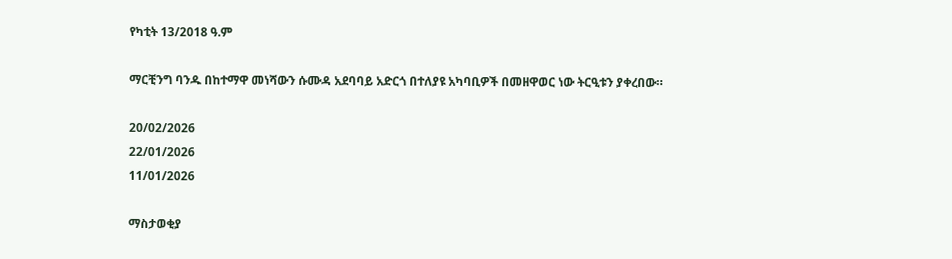የካቲት 13/2018 ዓ.ም

ማርቺንግ ባንዱ በከተማዋ መነሻውን ሱሙዳ አደባባይ አድርጎ በተለያዩ አካባቢዎች በመዘዋወር ነው ትርዒቱን ያቀረበው።

20/02/2026
22/01/2026
11/01/2026

ማስታወቂያ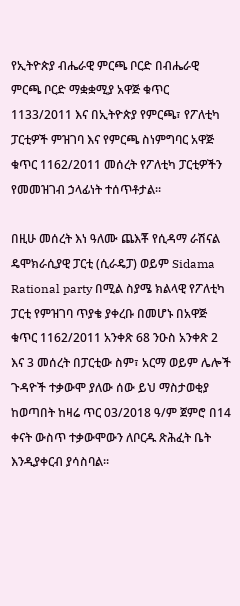የኢትዮጵያ ብሔራዊ ምርጫ ቦርድ በብሔራዊ ምርጫ ቦርድ ማቋቋሚያ አዋጅ ቁጥር 1133/2011 እና በኢትዮጵያ የምርጫ፣ የፖለቲካ ፓርቲዎች ምዝገባ እና የምርጫ ስነምግባር አዋጅ ቁጥር 1162/2011 መሰረት የፖለቲካ ፓርቲዎችን የመመዝገብ ኃላፊነት ተሰጥቶታል፡፡

በዚሁ መሰረት እነ ዓለሙ ጨእቾ የሲዳማ ራሽናል ዴሞክራሲያዊ ፓርቲ (ሲራዴፓ) ወይም Sidama Rational party በሚል ስያሜ ክልላዊ የፖለቲካ ፓርቲ የምዝገባ ጥያቄ ያቀረቡ በመሆኑ በአዋጅ ቁጥር 1162/2011 አንቀጽ 68 ንዑስ አንቀጽ 2 እና 3 መሰረት በፓርቲው ስም፣ አርማ ወይም ሌሎች ጉዳዮች ተቃውሞ ያለው ሰው ይህ ማስታወቂያ ከወጣበት ከዛሬ ጥር 03/2018 ዓ/ም ጀምሮ በ14 ቀናት ውስጥ ተቃውሞውን ለቦርዱ ጽሕፈት ቤት እንዲያቀርብ ያሳስባል፡፡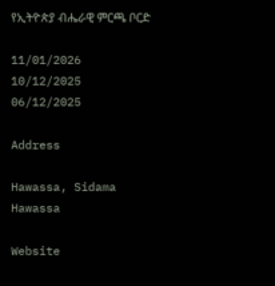የኢትዮጵያ ብሔራዊ ምርጫ ቦርድ

11/01/2026
10/12/2025
06/12/2025

Address

Hawassa, Sidama
Hawassa

Website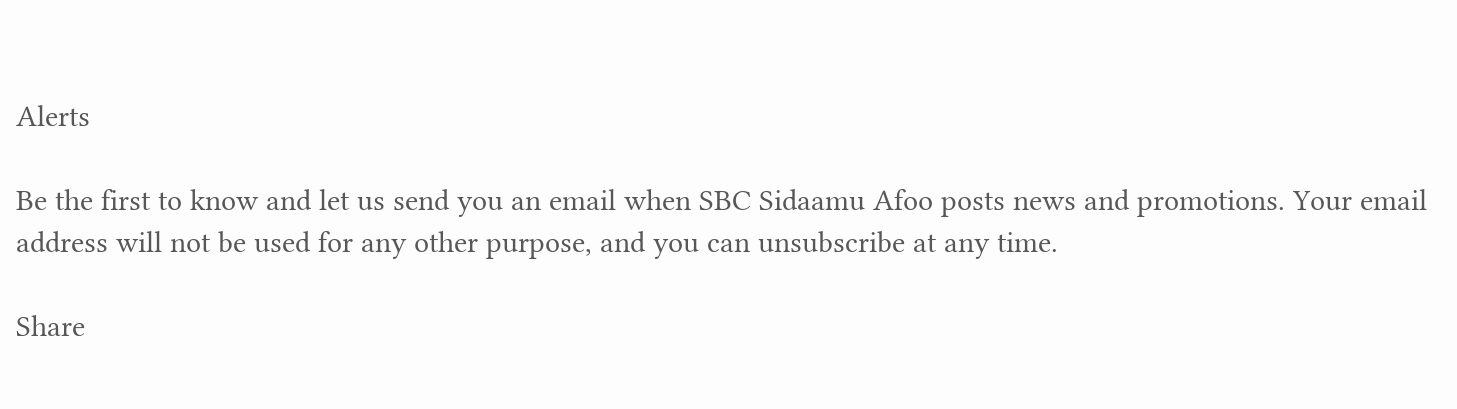Alerts

Be the first to know and let us send you an email when SBC Sidaamu Afoo posts news and promotions. Your email address will not be used for any other purpose, and you can unsubscribe at any time.

Share